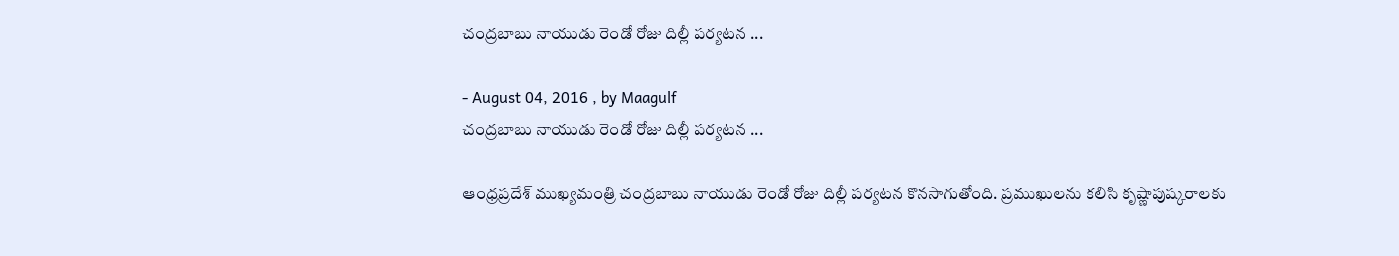చంద్రబాబు నాయుడు రెండో రోజు దిల్లీ పర్యటన ...

- August 04, 2016 , by Maagulf
చంద్రబాబు నాయుడు రెండో రోజు దిల్లీ పర్యటన ...

ఆంధ్రప్రదేశ్‌ ముఖ్యమంత్రి చంద్రబాబు నాయుడు రెండో రోజు దిల్లీ పర్యటన కొనసాగుతోంది. ప్రముఖులను కలిసి కృష్ణాపుష్కరాలకు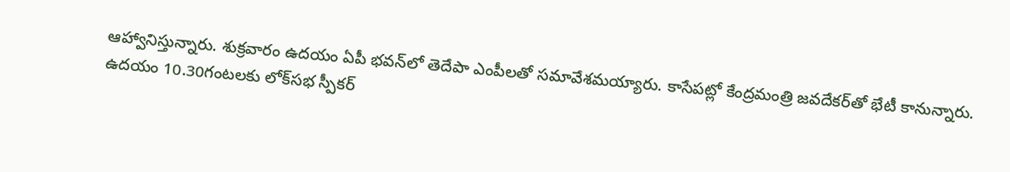ఆహ్వానిస్తున్నారు. శుక్రవారం ఉదయం ఏపీ భవన్‌లో తెదేపా ఎంపీలతో సమావేశమయ్యారు. కాసేపట్లో కేంద్రమంత్రి జవదేకర్‌తో భేటీ కానున్నారు. ఉదయం 10.30గంటలకు లోక్‌సభ స్పీకర్‌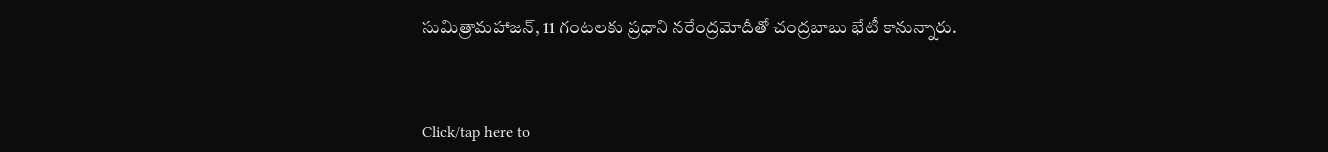సుమిత్రామహాజన్‌, 11 గంటలకు ప్రధాని నరేంద్రమోదీతో చంద్రబాబు భేటీ కానున్నారు.



Click/tap here to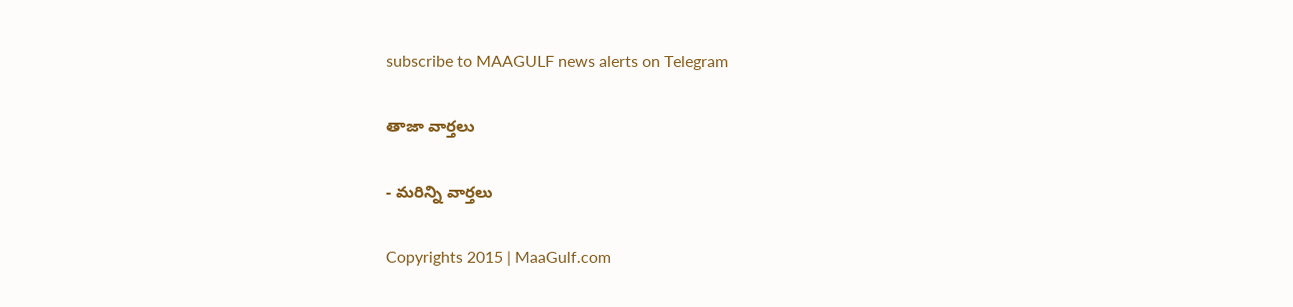subscribe to MAAGULF news alerts on Telegram

తాజా వార్తలు

- మరిన్ని వార్తలు

Copyrights 2015 | MaaGulf.com